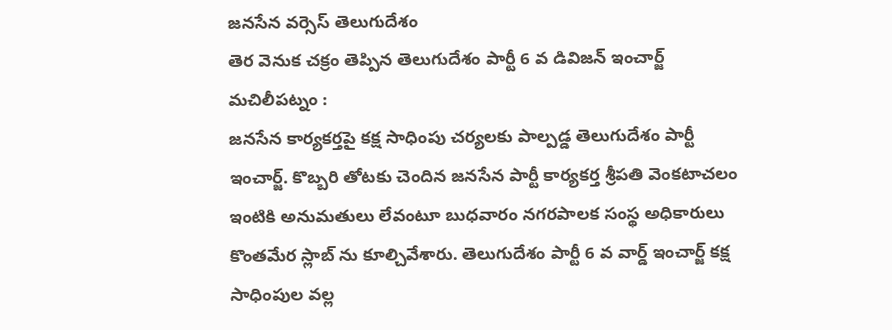జనసేన వర్సెస్ తెలుగుదేశం
తెర వెనుక చక్రం తెప్పిన తెలుగుదేశం పార్టీ 6 వ డివిజన్ ఇంచార్జ్
మచిలీపట్నం :
జనసేన కార్యకర్తపై కక్ష సాధింపు చర్యలకు పాల్పడ్డ తెలుగుదేశం పార్టీ ఇంచార్జ్. కొబ్బరి తోటకు చెందిన జనసేన పార్టీ కార్యకర్త శ్రీపతి వెంకటాచలం ఇంటికి అనుమతులు లేవంటూ బుధవారం నగరపాలక సంస్థ అధికారులు కొంతమేర స్లాబ్ ను కూల్చివేశారు. తెలుగుదేశం పార్టీ 6 వ వార్డ్ ఇంచార్జ్ కక్ష సాధింపుల వల్ల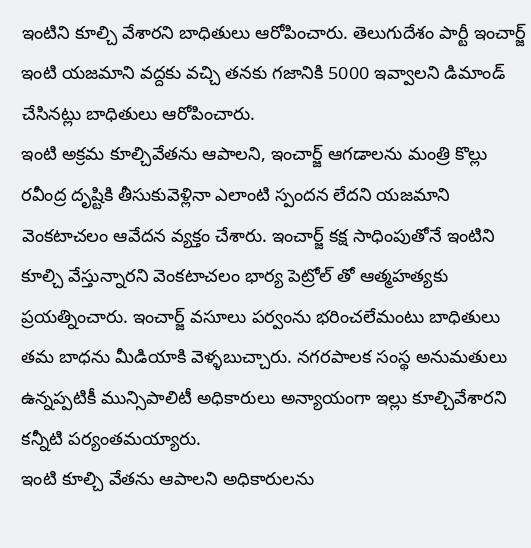ఇంటిని కూల్చి వేశారని బాధితులు ఆరోపించారు. తెలుగుదేశం పార్టీ ఇంచార్జ్ ఇంటి యజమాని వద్దకు వచ్చి తనకు గజానికి 5000 ఇవ్వాలని డిమాండ్ చేసినట్లు బాధితులు ఆరోపించారు.
ఇంటి అక్రమ కూల్చివేతను ఆపాలని, ఇంచార్జ్ ఆగడాలను మంత్రి కొల్లు రవీంద్ర దృష్టికి తీసుకువెళ్లినా ఎలాంటి స్పందన లేదని యజమాని వెంకటాచలం ఆవేదన వ్యక్తం చేశారు. ఇంచార్జ్ కక్ష సాధింపుతోనే ఇంటిని కూల్చి వేస్తున్నారని వెంకటాచలం భార్య పెట్రోల్ తో ఆత్మహత్యకు ప్రయత్నించారు. ఇంచార్జ్ వసూలు పర్వంను భరించలేమంటు బాధితులు తమ బాధను మీడియాకి వెళ్ళబుచ్చారు. నగరపాలక సంస్థ అనుమతులు ఉన్నప్పటికీ మున్సిపాలిటీ అధికారులు అన్యాయంగా ఇల్లు కూల్చివేశారని కన్నీటి పర్యంతమయ్యారు.
ఇంటి కూల్చి వేతను ఆపాలని అధికారులను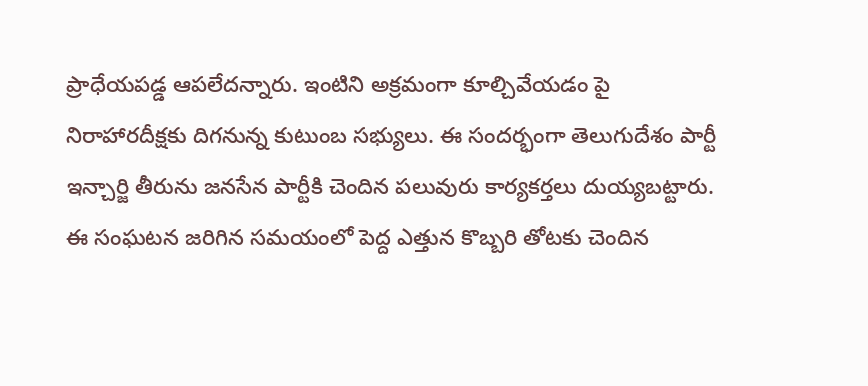ప్రాధేయపడ్డ ఆపలేదన్నారు. ఇంటిని అక్రమంగా కూల్చివేయడం పై నిరాహారదీక్షకు దిగనున్న కుటుంబ సభ్యులు. ఈ సందర్భంగా తెలుగుదేశం పార్టీ ఇన్చార్జి తీరును జనసేన పార్టీకి చెందిన పలువురు కార్యకర్తలు దుయ్యబట్టారు. ఈ సంఘటన జరిగిన సమయంలో పెద్ద ఎత్తున కొబ్బరి తోటకు చెందిన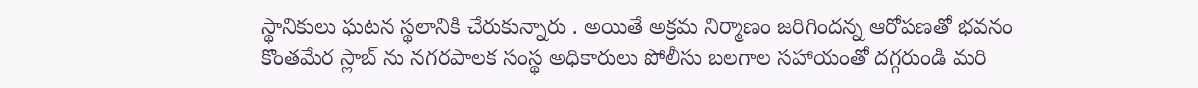స్థానికులు ఘటన స్థలానికి చేరుకున్నారు . అయితే అక్రమ నిర్మాణం జరిగిందన్న ఆరోపణతో భవనం కొంతమేర స్లాబ్ ను నగరపాలక సంస్థ అధికారులు పోలీసు బలగాల సహాయంతో దగ్గరుండి మరి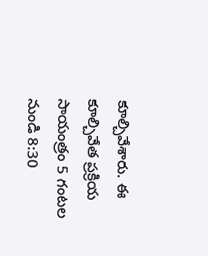కూల్చివేశారు. ఈ కూల్చివేత ప్రక్రియ సాయంత్రం 5 గంటల నుండి 8:30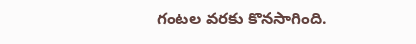గంటల వరకు కొనసాగింది.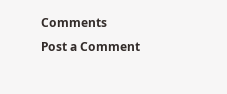Comments
Post a Comment